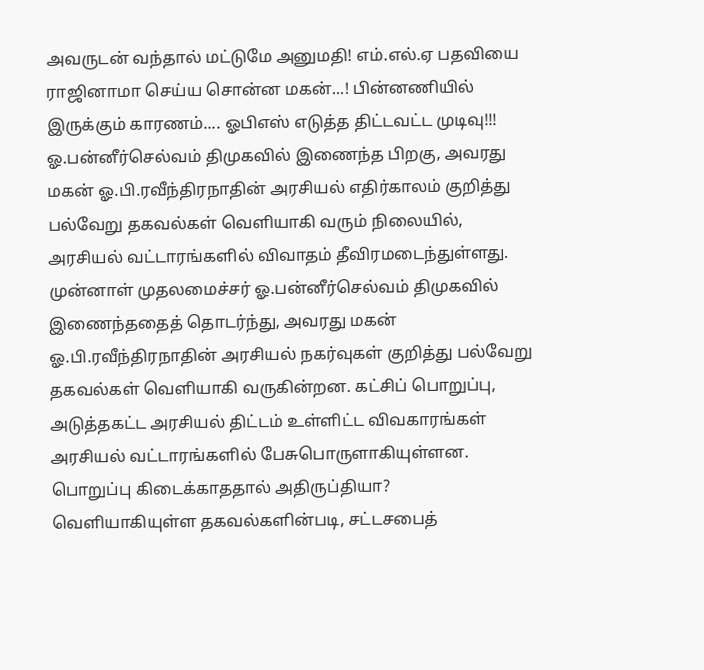அவருடன் வந்தால் மட்டுமே அனுமதி! எம்.எல்.ஏ பதவியை ராஜினாமா செய்ய சொன்ன மகன்...! பின்னணியில் இருக்கும் காரணம்.... ஓபிஎஸ் எடுத்த திட்டவட்ட முடிவு!!!
ஓ.பன்னீர்செல்வம் திமுகவில் இணைந்த பிறகு, அவரது மகன் ஓ.பி.ரவீந்திரநாதின் அரசியல் எதிர்காலம் குறித்து பல்வேறு தகவல்கள் வெளியாகி வரும் நிலையில், அரசியல் வட்டாரங்களில் விவாதம் தீவிரமடைந்துள்ளது.
முன்னாள் முதலமைச்சர் ஓ.பன்னீர்செல்வம் திமுகவில் இணைந்ததைத் தொடர்ந்து, அவரது மகன் ஓ.பி.ரவீந்திரநாதின் அரசியல் நகர்வுகள் குறித்து பல்வேறு தகவல்கள் வெளியாகி வருகின்றன. கட்சிப் பொறுப்பு, அடுத்தகட்ட அரசியல் திட்டம் உள்ளிட்ட விவகாரங்கள் அரசியல் வட்டாரங்களில் பேசுபொருளாகியுள்ளன.
பொறுப்பு கிடைக்காததால் அதிருப்தியா?
வெளியாகியுள்ள தகவல்களின்படி, சட்டசபைத்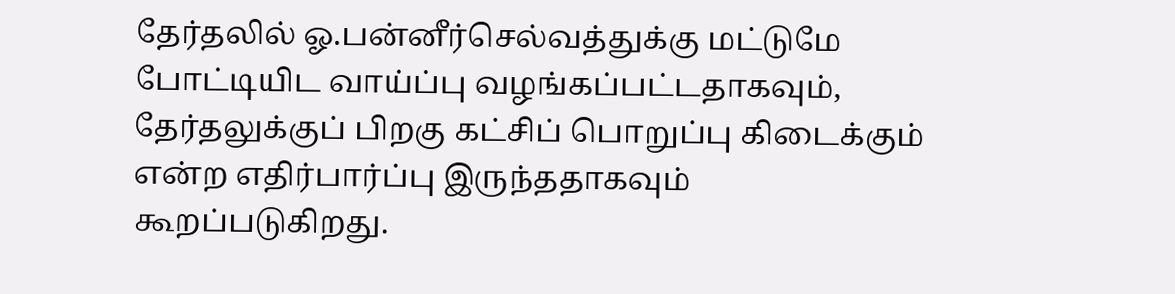தேர்தலில் ஓ.பன்னீர்செல்வத்துக்கு மட்டுமே போட்டியிட வாய்ப்பு வழங்கப்பட்டதாகவும், தேர்தலுக்குப் பிறகு கட்சிப் பொறுப்பு கிடைக்கும் என்ற எதிர்பார்ப்பு இருந்ததாகவும் கூறப்படுகிறது.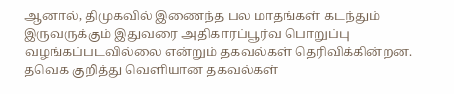ஆனால், திமுகவில் இணைந்த பல மாதங்கள் கடந்தும் இருவருக்கும் இதுவரை அதிகாரப்பூர்வ பொறுப்பு வழங்கப்படவில்லை என்றும் தகவல்கள் தெரிவிக்கின்றன.
தவெக குறித்து வெளியான தகவல்கள்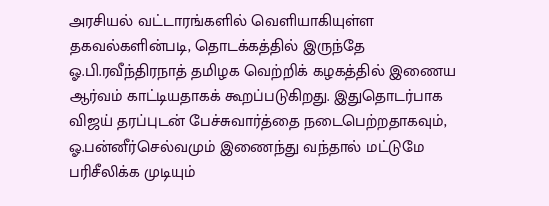அரசியல் வட்டாரங்களில் வெளியாகியுள்ள தகவல்களின்படி, தொடக்கத்தில் இருந்தே ஓ.பி.ரவீந்திரநாத் தமிழக வெற்றிக் கழகத்தில் இணைய ஆர்வம் காட்டியதாகக் கூறப்படுகிறது. இதுதொடர்பாக விஜய் தரப்புடன் பேச்சுவார்த்தை நடைபெற்றதாகவும், ஓ.பன்னீர்செல்வமும் இணைந்து வந்தால் மட்டுமே பரிசீலிக்க முடியும்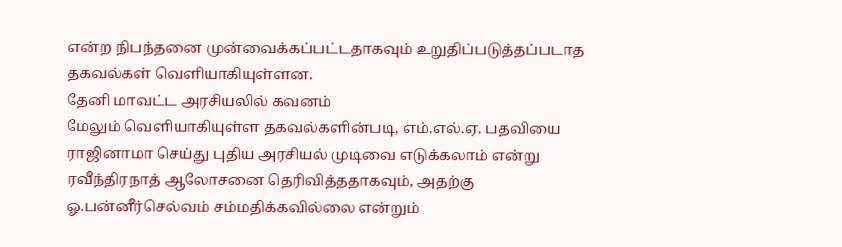என்ற நிபந்தனை முன்வைக்கப்பட்டதாகவும் உறுதிப்படுத்தப்படாத தகவல்கள் வெளியாகியுள்ளன.
தேனி மாவட்ட அரசியலில் கவனம்
மேலும் வெளியாகியுள்ள தகவல்களின்படி, எம்.எல்.ஏ. பதவியை ராஜினாமா செய்து புதிய அரசியல் முடிவை எடுக்கலாம் என்று ரவீந்திரநாத் ஆலோசனை தெரிவித்ததாகவும், அதற்கு ஓ.பன்னீர்செல்வம் சம்மதிக்கவில்லை என்றும்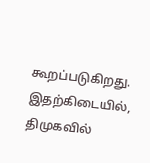கூறப்படுகிறது. இதற்கிடையில், திமுகவில்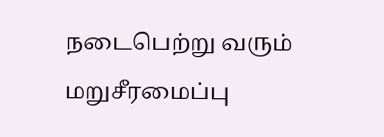நடைபெற்று வரும் மறுசீரமைப்பு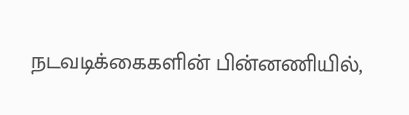நடவடிக்கைகளின் பின்னணியில்,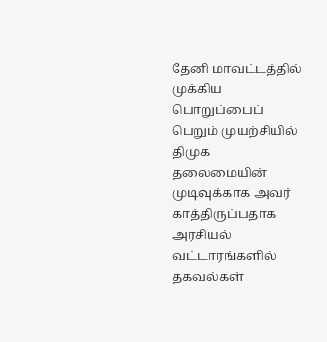தேனி மாவட்டத்தில் முக்கிய பொறுப்பைப் பெறும் முயற்சியில் திமுக தலைமையின் முடிவுக்காக அவர் காத்திருப்பதாக அரசியல் வட்டாரங்களில் தகவல்கள்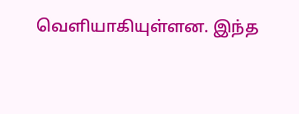வெளியாகியுள்ளன. இந்த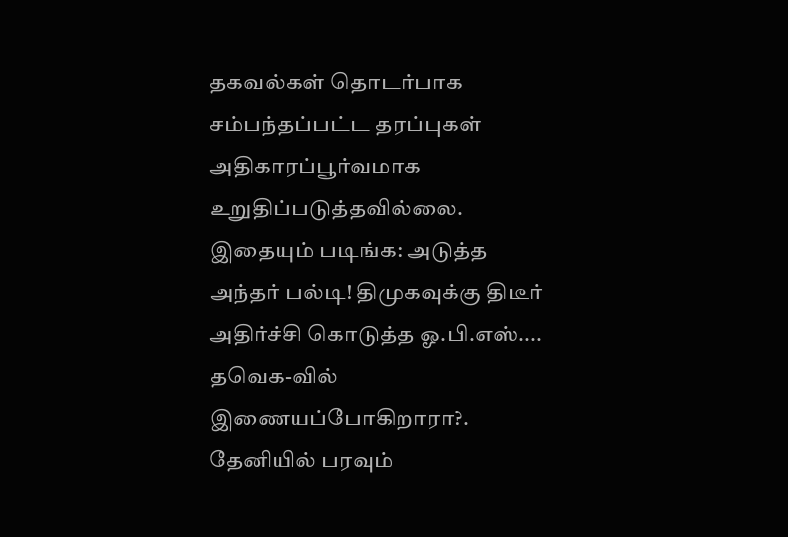தகவல்கள் தொடர்பாக சம்பந்தப்பட்ட தரப்புகள் அதிகாரப்பூர்வமாக உறுதிப்படுத்தவில்லை.
இதையும் படிங்க: அடுத்த அந்தர் பல்டி! திமுகவுக்கு திடீர் அதிர்ச்சி கொடுத்த ஓ.பி.எஸ்.... தவெக-வில் இணையப்போகிறாரா?. தேனியில் பரவும்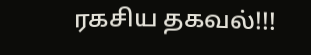ரகசிய தகவல்!!!